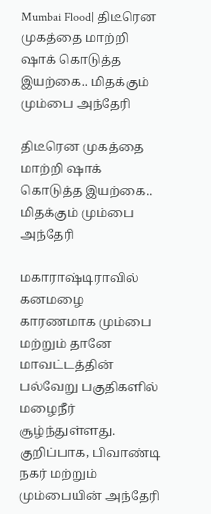Mumbai Flood| திடீரென முகத்தை மாற்றி ஷாக் கொடுத்த இயற்கை.. மிதக்கும் மும்பை அந்தேரி

திடீரென முகத்தை மாற்றி ஷாக் கொடுத்த இயற்கை.. மிதக்கும் மும்பை அந்தேரி

மகாராஷ்டிராவில் கனமழை காரணமாக மும்பை மற்றும் தானே மாவட்டத்தின் பல்வேறு பகுதிகளில் மழைநீர் சூழ்ந்துள்ளது. குறிப்பாக, பிவாண்டி நகர் மற்றும் மும்பையின் அந்தேரி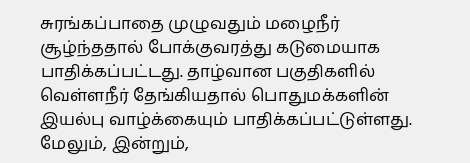சுரங்கப்பாதை முழுவதும் மழைநீர் சூழ்ந்ததால் போக்குவரத்து கடுமையாக பாதிக்கப்பட்டது. தாழ்வான பகுதிகளில் வெள்ளநீர் தேங்கியதால் பொதுமக்களின் இயல்பு வாழ்க்கையும் பாதிக்கப்பட்டுள்ளது. மேலும், இன்றும்,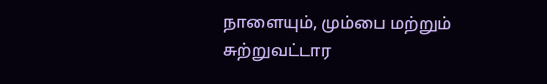நாளையும், மும்பை மற்றும் சுற்றுவட்டார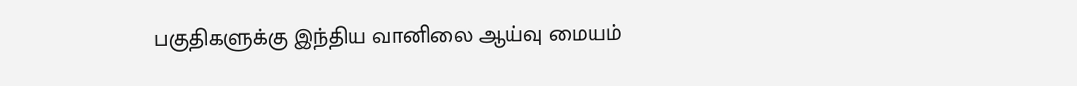பகுதிகளுக்கு இந்திய வானிலை ஆய்வு மையம்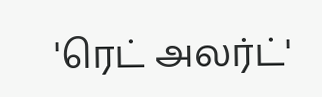'ரெட் அலர்ட்'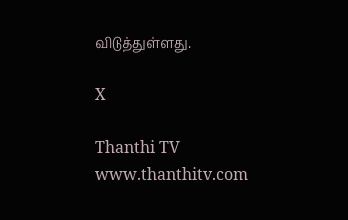விடுத்துள்ளது.

X

Thanthi TV
www.thanthitv.com